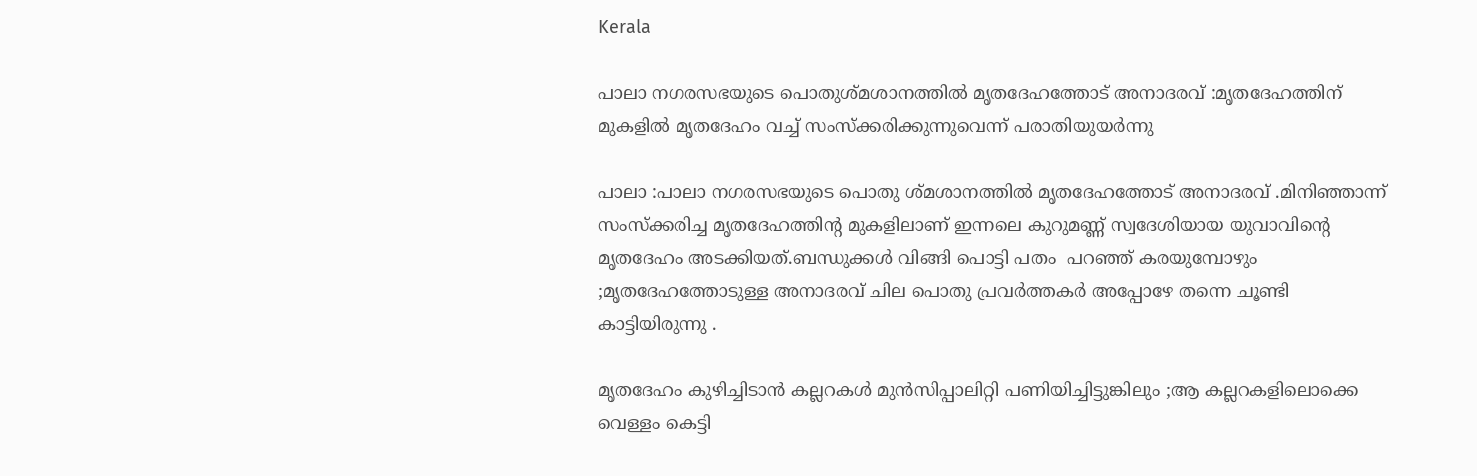Kerala

പാലാ നഗരസഭയുടെ പൊതുശ്മശാനത്തിൽ മൃതദേഹത്തോട് അനാദരവ് :മൃതദേഹത്തിന് മുകളിൽ മൃതദേഹം വച്ച് സംസ്ക്കരിക്കുന്നുവെന്ന് പരാതിയുയർന്നു

പാലാ :പാലാ നഗരസഭയുടെ പൊതു ശ്മശാനത്തിൽ മൃതദേഹത്തോട് അനാദരവ് .മിനിഞ്ഞാന്ന് സംസ്‌ക്കരിച്ച മൃതദേഹത്തിന്റ മുകളിലാണ് ഇന്നലെ കുറുമണ്ണ് സ്വദേശിയായ യുവാവിന്റെ മൃതദേഹം അടക്കിയത്.ബന്ധുക്കൾ വിങ്ങി പൊട്ടി പതം  പറഞ്ഞ് കരയുമ്പോഴും ;മൃതദേഹത്തോടുള്ള അനാദരവ് ചില പൊതു പ്രവർത്തകർ അപ്പോഴേ തന്നെ ചൂണ്ടി കാട്ടിയിരുന്നു .

മൃതദേഹം കുഴിച്ചിടാൻ കല്ലറകൾ മുൻസിപ്പാലിറ്റി പണിയിച്ചിട്ടുങ്കിലും ;ആ കല്ലറകളിലൊക്കെ വെള്ളം കെട്ടി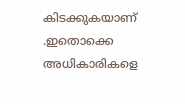കിടക്കുകയാണ് .ഇതൊക്കെ അധികാരികളെ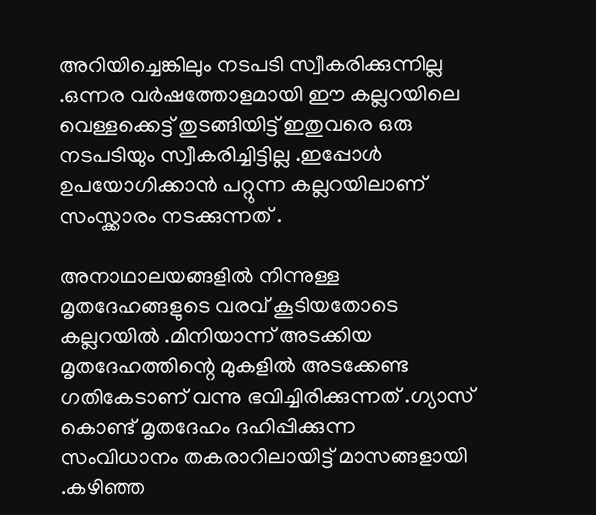അറിയിച്ചെങ്കിലും നടപടി സ്വീകരിക്കുന്നില്ല .ഒന്നര വർഷത്തോളമായി ഈ കല്ലറയിലെ വെള്ളക്കെട്ട് തുടങ്ങിയിട്ട് ഇതുവരെ ഒരു നടപടിയും സ്വീകരിച്ചിട്ടില്ല .ഇപ്പോൾ ഉപയോഗിക്കാൻ പറ്റുന്ന കല്ലറയിലാണ് സംസ്ക്കാരം നടക്കുന്നത് .

അനാഥാലയങ്ങളിൽ നിന്നുള്ള മൃതദേഹങ്ങളുടെ വരവ് കൂടിയതോടെ കല്ലറയിൽ .മിനിയാന്ന് അടക്കിയ മൃതദേഹത്തിന്റെ മുകളിൽ അടക്കേണ്ട ഗതികേടാണ് വന്നു ഭവിച്ചിരിക്കുന്നത് .ഗ്യാസ് കൊണ്ട് മൃതദേഹം ദഹിപ്പിക്കുന്ന സംവിധാനം തകരാറിലായിട്ട് മാസങ്ങളായി .കഴിഞ്ഞ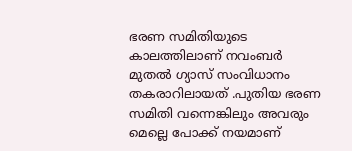ഭരണ സമിതിയുടെ കാലത്തിലാണ് നവംബർ മുതൽ ഗ്യാസ് സംവിധാനം തകരാറിലായത് .പുതിയ ഭരണ സമിതി വന്നെങ്കിലും അവരും മെല്ലെ പോക്ക് നയമാണ്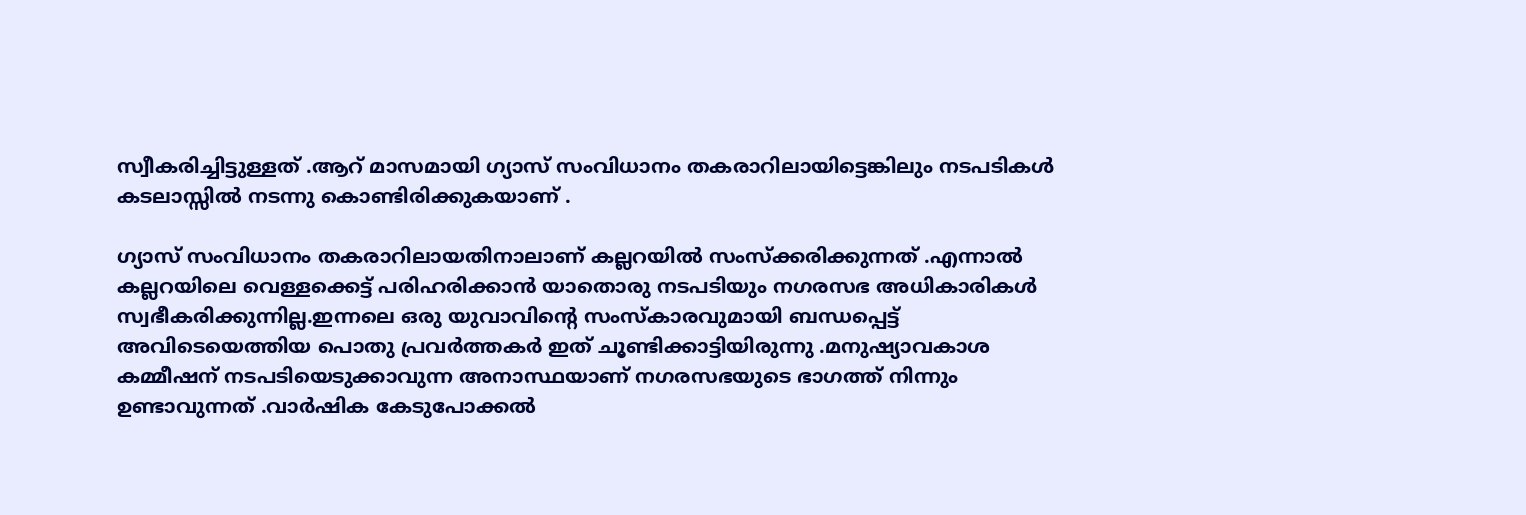സ്വീകരിച്ചിട്ടുള്ളത് .ആറ് മാസമായി ഗ്യാസ് സംവിധാനം തകരാറിലായിട്ടെങ്കിലും നടപടികൾ കടലാസ്സിൽ നടന്നു കൊണ്ടിരിക്കുകയാണ് .

ഗ്യാസ് സംവിധാനം തകരാറിലായതിനാലാണ് കല്ലറയിൽ സംസ്ക്കരിക്കുന്നത് .എന്നാൽ കല്ലറയിലെ വെള്ളക്കെട്ട് പരിഹരിക്കാൻ യാതൊരു നടപടിയും നഗരസഭ അധികാരികൾ സ്വഭീകരിക്കുന്നില്ല.ഇന്നലെ ഒരു യുവാവിന്റെ സംസ്‌കാരവുമായി ബന്ധപ്പെട്ട് അവിടെയെത്തിയ പൊതു പ്രവർത്തകർ ഇത് ചൂണ്ടിക്കാട്ടിയിരുന്നു .മനുഷ്യാവകാശ കമ്മീഷന് നടപടിയെടുക്കാവുന്ന അനാസ്ഥയാണ് നഗരസഭയുടെ ഭാഗത്ത് നിന്നും ഉണ്ടാവുന്നത് .വാർഷിക കേടുപോക്കൽ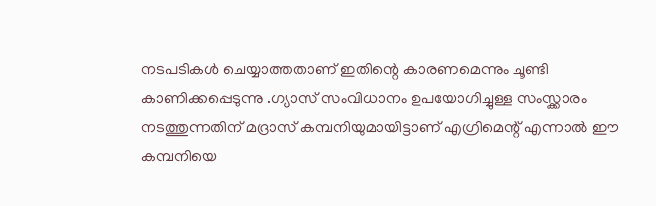നടപടികൾ ചെയ്യാത്തതാണ് ഇതിന്റെ കാരണമെന്നും ചൂണ്ടി കാണിക്കപ്പെടുന്നു .ഗ്യാസ് സംവിധാനം ഉപയോഗിച്ചുള്ള സംസ്ക്കാരം നടത്തുന്നതിന് മദ്രാസ് കമ്പനിയുമായിട്ടാണ് എഗ്രിമെന്റ് എന്നാൽ ഈ കമ്പനിയെ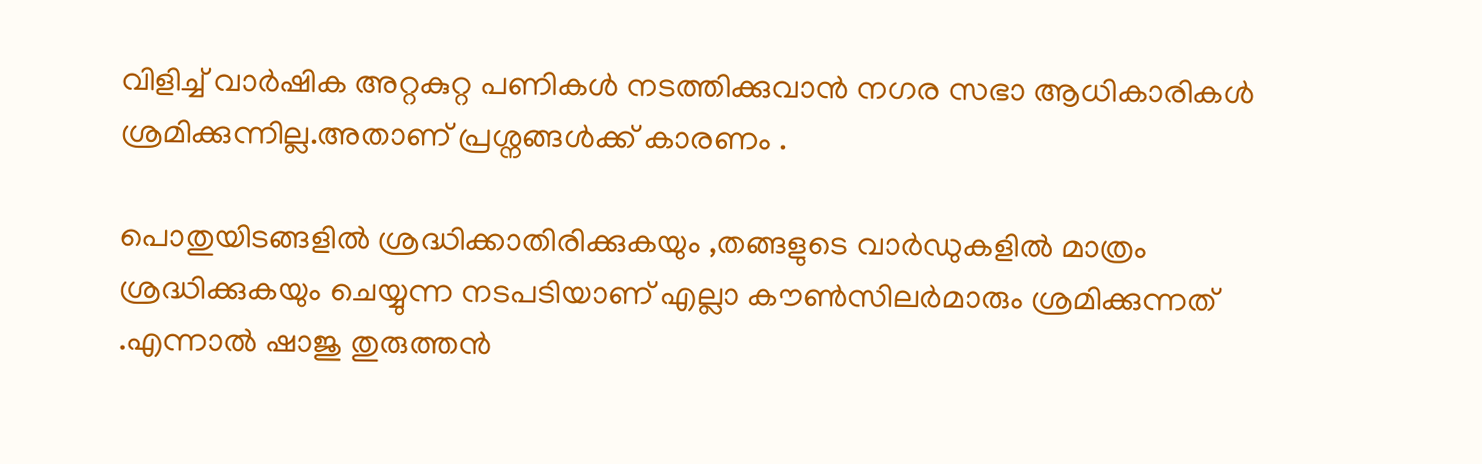വിളിച്ച് വാർഷിക അറ്റകുറ്റ പണികൾ നടത്തിക്കുവാൻ നഗര സഭാ ആധികാരികൾ ശ്രമിക്കുന്നില്ല.അതാണ് പ്രശ്നങ്ങൾക്ക് കാരണം .

പൊതുയിടങ്ങളിൽ ശ്രദ്ധിക്കാതിരിക്കുകയും ,തങ്ങളുടെ വാർഡുകളിൽ മാത്രം ശ്രദ്ധിക്കുകയും ചെയ്യുന്ന നടപടിയാണ് എല്ലാ കൗൺസിലർമാരും ശ്രമിക്കുന്നത് .എന്നാൽ ഷാജു തുരുത്തൻ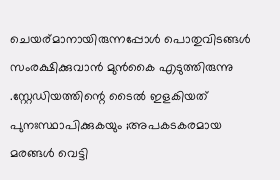ചെയര്മാനായിരുന്നപ്പോൾ പൊതുവിടങ്ങൾ സംരക്ഷിക്കുവാൻ മുൻകൈ എടുത്തിരുന്നു .സ്റ്റേഡിയത്തിന്റെ ടൈൽ ഇളകിയത് പുനഃസ്ഥാപിക്കുകയും ;അപകടകരമായ മരങ്ങൾ വെട്ടി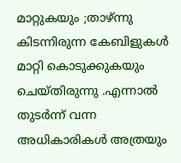മാറ്റുകയും ;താഴ്ന്നു കിടന്നിരുന്ന കേബിളുകൾ മാറ്റി കൊടുക്കുകയും  ചെയ്തിരുന്നു .എന്നാൽ തുടർന്ന് വന്ന അധികാരികൾ അത്രയും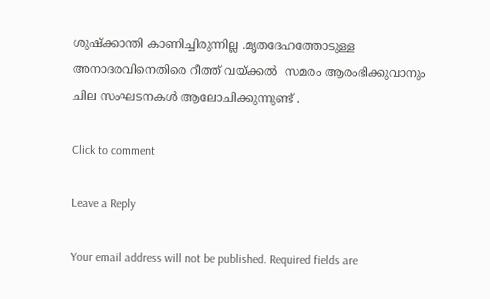ശുഷ്ക്കാന്തി കാണിച്ചിരുന്നില്ല .മൃതദേഹത്തോടുള്ള അനാദരവിനെതിരെ റീത്ത് വയ്ക്കൽ  സമരം ആരംഭിക്കുവാനും ചില സംഘടനകൾ ആലോചിക്കുന്നുണ്ട് .

Click to comment

Leave a Reply

Your email address will not be published. Required fields are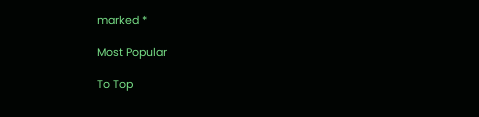marked *

Most Popular

To Top